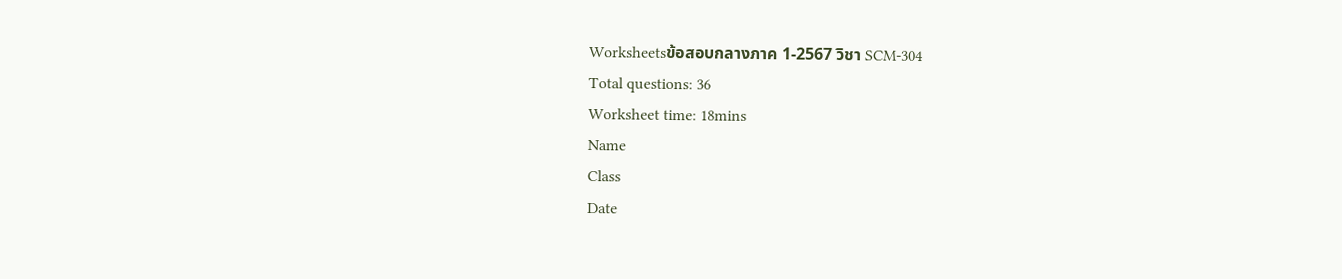Worksheetsข้อสอบกลางภาค 1-2567 วิชา SCM-304
Total questions: 36
Worksheet time: 18mins
Name
Class
Date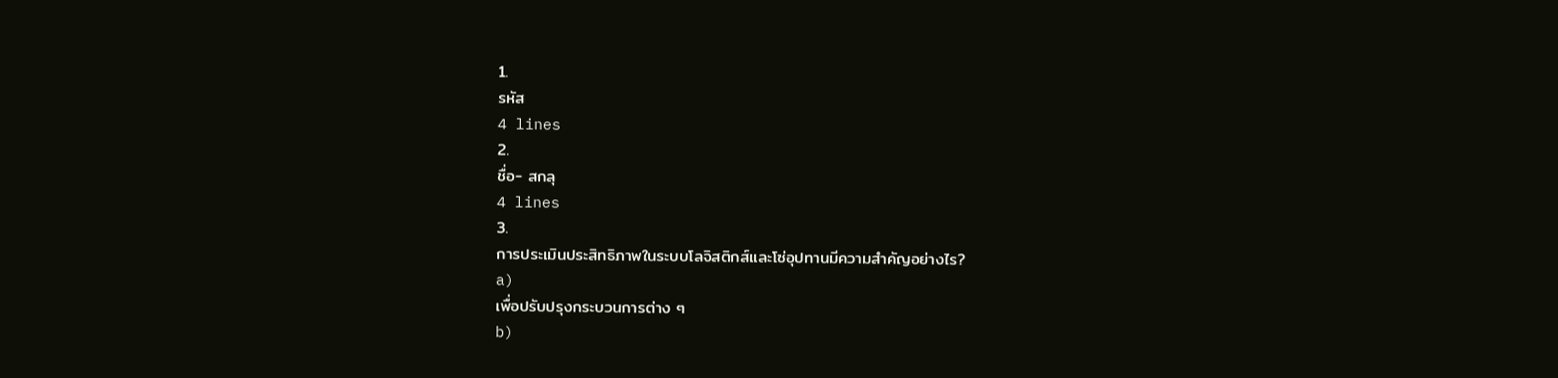1.
รหัส
4 lines
2.
ชื่อ- สกลุ
4 lines
3.
การประเมินประสิทธิภาพในระบบโลจิสติกส์และโซ่อุปทานมีความสำคัญอย่างไร?
a)
เพื่อปรับปรุงกระบวนการต่าง ๆ
b)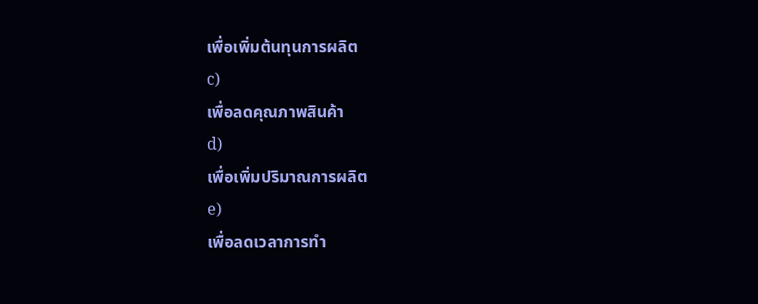เพื่อเพิ่มต้นทุนการผลิต
c)
เพื่อลดคุณภาพสินค้า
d)
เพื่อเพิ่มปริมาณการผลิต
e)
เพื่อลดเวลาการทำ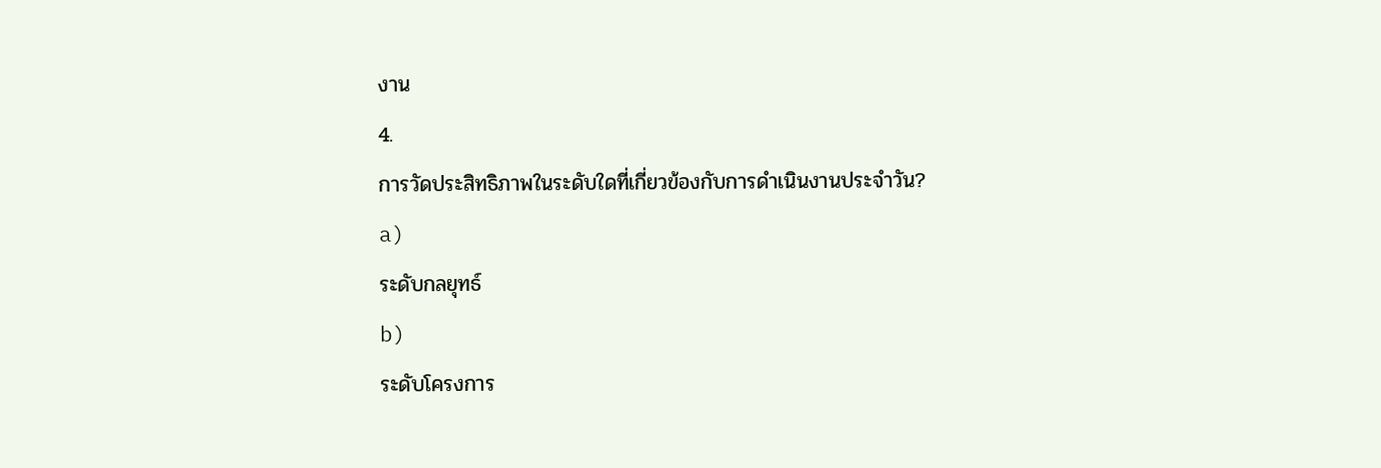งาน
4.
การวัดประสิทธิภาพในระดับใดที่เกี่ยวข้องกับการดำเนินงานประจำวัน?
a)
ระดับกลยุทธ์
b)
ระดับโครงการ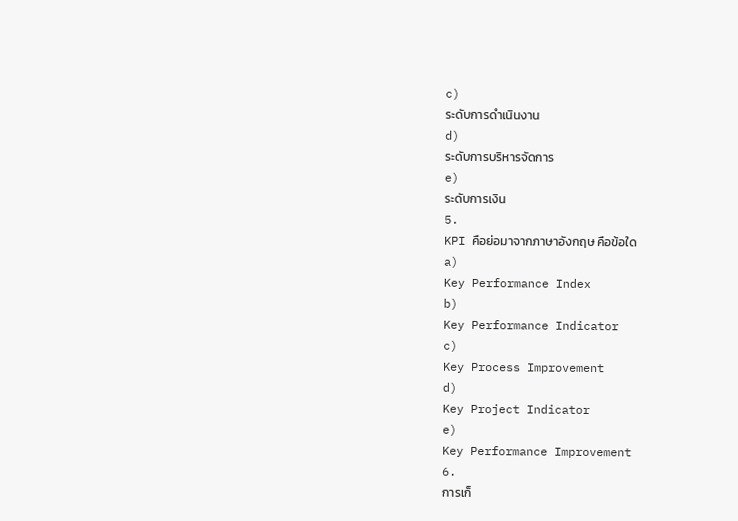c)
ระดับการดำเนินงาน
d)
ระดับการบริหารจัดการ
e)
ระดับการเงิน
5.
KPI คือย่อมาจากภาษาอังกฤษ คือข้อใด
a)
Key Performance Index
b)
Key Performance Indicator
c)
Key Process Improvement
d)
Key Project Indicator
e)
Key Performance Improvement
6.
การเก็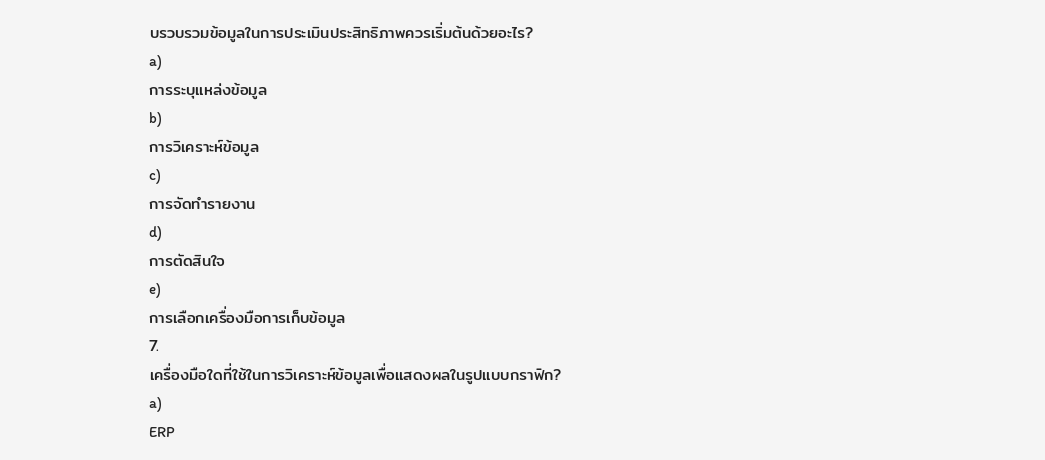บรวบรวมข้อมูลในการประเมินประสิทธิภาพควรเริ่มต้นด้วยอะไร?
a)
การระบุแหล่งข้อมูล
b)
การวิเคราะห์ข้อมูล
c)
การจัดทำรายงาน
d)
การตัดสินใจ
e)
การเลือกเครื่องมือการเก็บข้อมูล
7.
เครื่องมือใดที่ใช้ในการวิเคราะห์ข้อมูลเพื่อแสดงผลในรูปแบบกราฟิก?
a)
ERP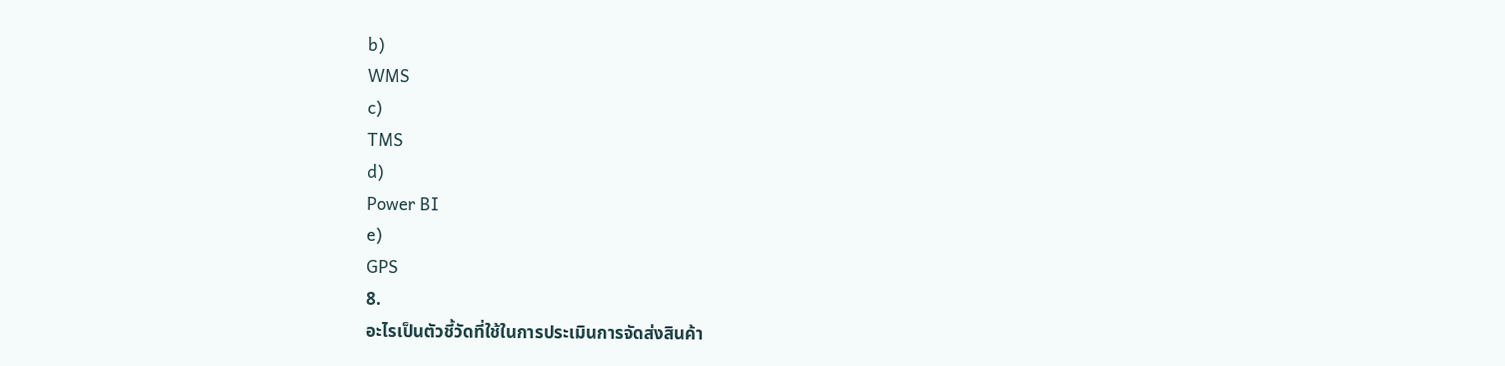b)
WMS
c)
TMS
d)
Power BI
e)
GPS
8.
อะไรเป็นตัวชี้วัดที่ใช้ในการประเมินการจัดส่งสินค้า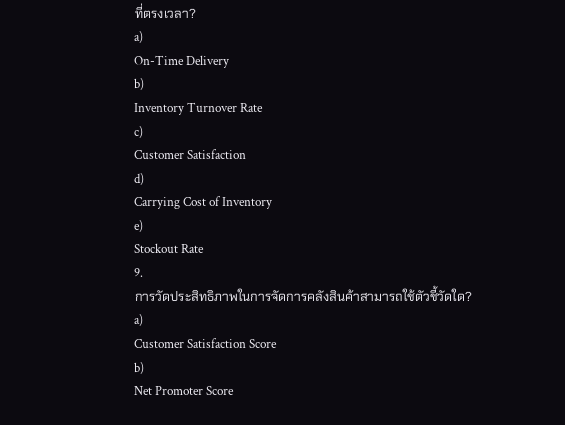ที่ตรงเวลา?
a)
On-Time Delivery
b)
Inventory Turnover Rate
c)
Customer Satisfaction
d)
Carrying Cost of Inventory
e)
Stockout Rate
9.
การวัดประสิทธิภาพในการจัดการคลังสินค้าสามารถใช้ตัวชี้วัดใด?
a)
Customer Satisfaction Score
b)
Net Promoter Score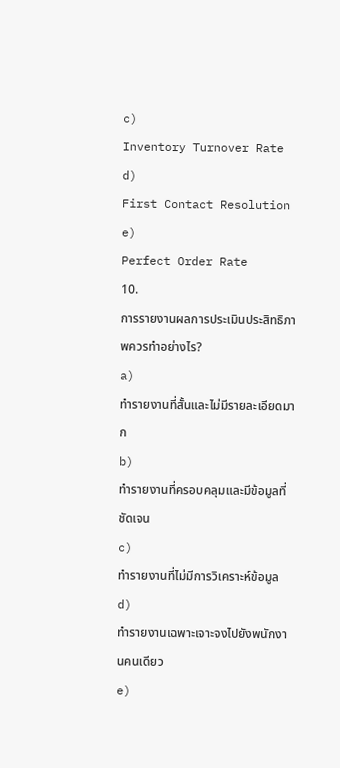c)
Inventory Turnover Rate
d)
First Contact Resolution
e)
Perfect Order Rate
10.
การรายงานผลการประเมินประสิทธิภาพควรทำอย่างไร?
a)
ทำรายงานที่สั้นและไม่มีรายละเอียดมาก
b)
ทำรายงานที่ครอบคลุมและมีข้อมูลที่ชัดเจน
c)
ทำรายงานที่ไม่มีการวิเคราะห์ข้อมูล
d)
ทำรายงานเฉพาะเจาะจงไปยังพนักงานคนเดียว
e)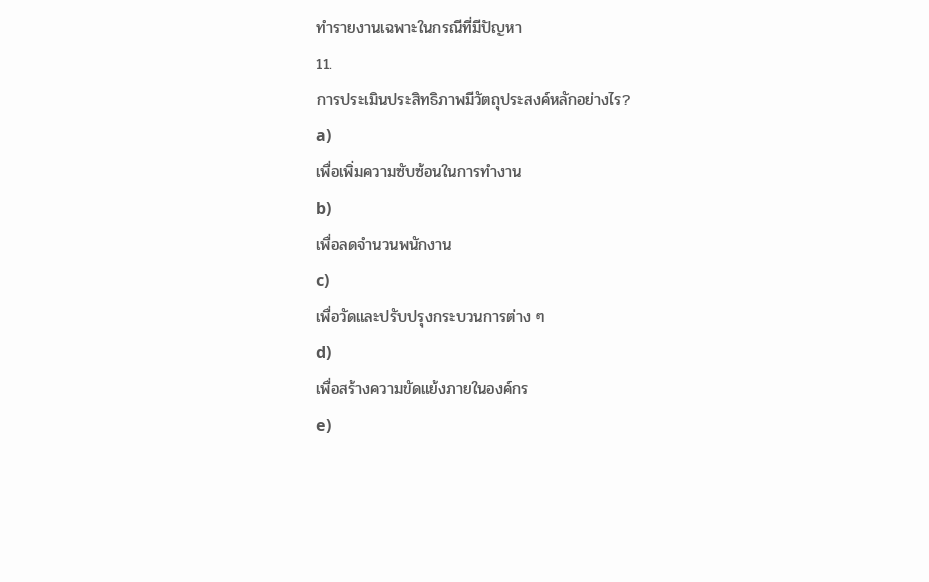ทำรายงานเฉพาะในกรณีที่มีปัญหา
11.
การประเมินประสิทธิภาพมีวัตถุประสงค์หลักอย่างไร?
a)
เพื่อเพิ่มความซับซ้อนในการทำงาน
b)
เพื่อลดจำนวนพนักงาน
c)
เพื่อวัดและปรับปรุงกระบวนการต่าง ๆ
d)
เพื่อสร้างความขัดแย้งภายในองค์กร
e)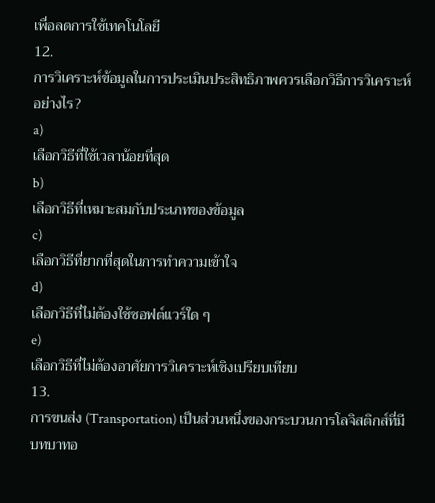เพื่อลดการใช้เทคโนโลยี
12.
การวิเคราะห์ข้อมูลในการประเมินประสิทธิภาพควรเลือกวิธีการวิเคราะห์อย่างไร?
a)
เลือกวิธีที่ใช้เวลาน้อยที่สุด
b)
เลือกวิธีที่เหมาะสมกับประเภทของข้อมูล
c)
เลือกวิธีที่ยากที่สุดในการทำความเข้าใจ
d)
เลือกวิธีที่ไม่ต้องใช้ซอฟต์แวร์ใด ๆ
e)
เลือกวิธีที่ไม่ต้องอาศัยการวิเคราะห์เชิงเปรียบเทียบ
13.
การขนส่ง (Transportation) เป็นส่วนหนึ่งของกระบวนการโลจิสติกส์ที่มีบทบาทอ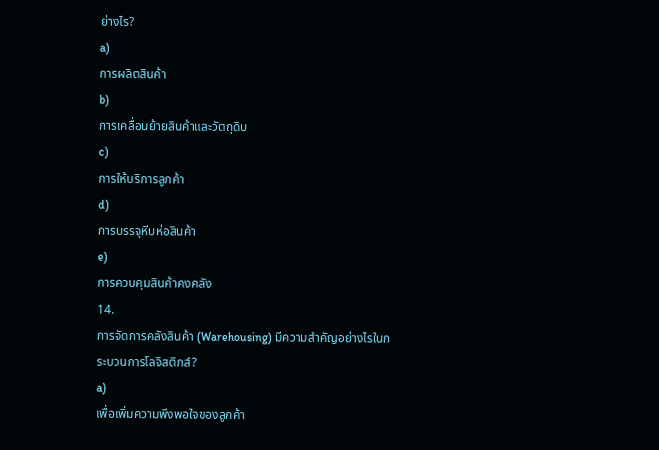ย่างไร?
a)
การผลิตสินค้า
b)
การเคลื่อนย้ายสินค้าและวัตถุดิบ
c)
การให้บริการลูกค้า
d)
การบรรจุหีบห่อสินค้า
e)
การควบคุมสินค้าคงคลัง
14.
การจัดการคลังสินค้า (Warehousing) มีความสำคัญอย่างไรในกระบวนการโลจิสติกส์?
a)
เพื่อเพิ่มความพึงพอใจของลูกค้า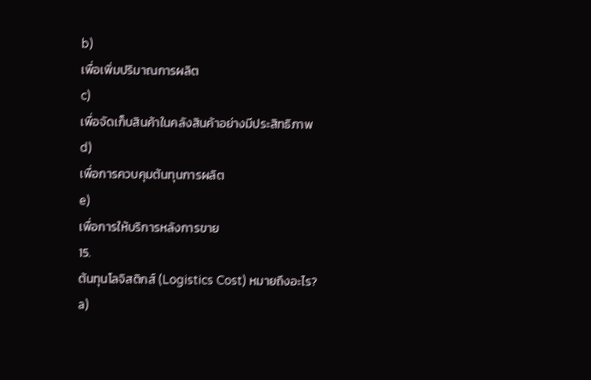b)
เพื่อเพิ่มปริมาณการผลิต
c)
เพื่อจัดเก็บสินค้าในคลังสินค้าอย่างมีประสิทธิภาพ
d)
เพื่อการควบคุมต้นทุนการผลิต
e)
เพื่อการให้บริการหลังการขาย
15.
ต้นทุนโลจิสติกส์ (Logistics Cost) หมายถึงอะไร?
a)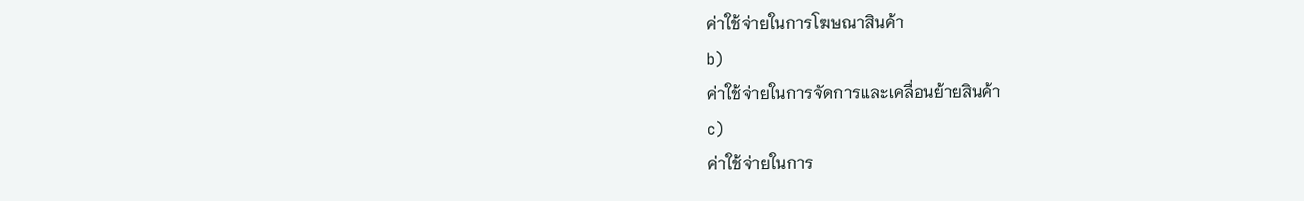ค่าใช้จ่ายในการโฆษณาสินค้า
b)
ค่าใช้จ่ายในการจัดการและเคลื่อนย้ายสินค้า
c)
ค่าใช้จ่ายในการ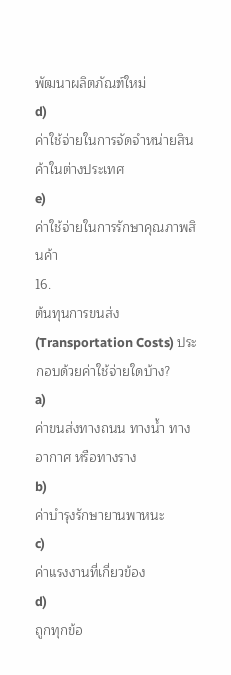พัฒนาผลิตภัณฑ์ใหม่
d)
ค่าใช้จ่ายในการจัดจำหน่ายสินค้าในต่างประเทศ
e)
ค่าใช้จ่ายในการรักษาคุณภาพสินค้า
16.
ต้นทุนการขนส่ง (Transportation Costs) ประกอบด้วยค่าใช้จ่ายใดบ้าง?
a)
ค่าขนส่งทางถนน ทางน้ำ ทางอากาศ หรือทางราง
b)
ค่าบำรุงรักษายานพาหนะ
c)
ค่าแรงงานที่เกี่ยวข้อง
d)
ถูกทุกข้อ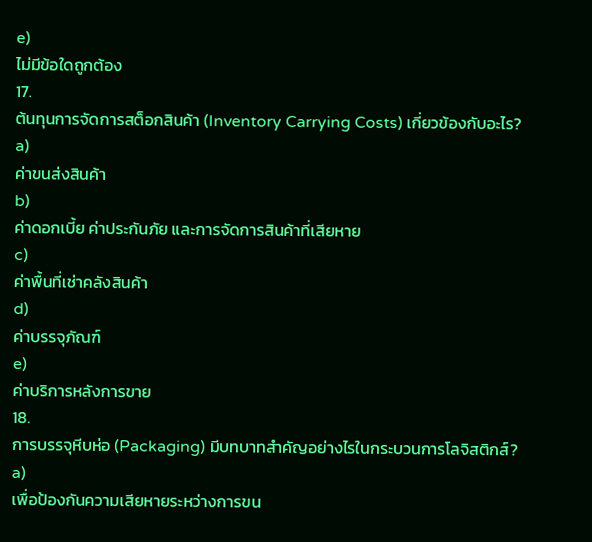e)
ไม่มีข้อใดถูกต้อง
17.
ต้นทุนการจัดการสต็อกสินค้า (Inventory Carrying Costs) เกี่ยวข้องกับอะไร?
a)
ค่าขนส่งสินค้า
b)
ค่าดอกเบี้ย ค่าประกันภัย และการจัดการสินค้าที่เสียหาย
c)
ค่าพื้นที่เช่าคลังสินค้า
d)
ค่าบรรจุภัณฑ์
e)
ค่าบริการหลังการขาย
18.
การบรรจุหีบห่อ (Packaging) มีบทบาทสำคัญอย่างไรในกระบวนการโลจิสติกส์?
a)
เพื่อป้องกันความเสียหายระหว่างการขน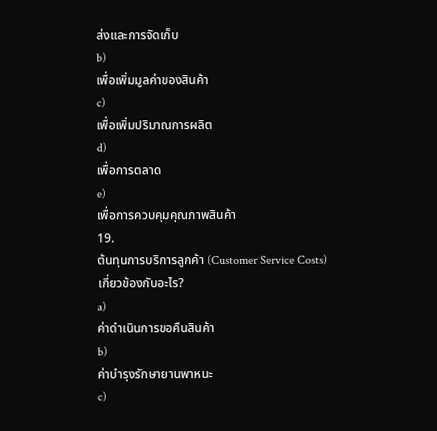ส่งและการจัดเก็บ
b)
เพื่อเพิ่มมูลค่าของสินค้า
c)
เพื่อเพิ่มปริมาณการผลิต
d)
เพื่อการตลาด
e)
เพื่อการควบคุมคุณภาพสินค้า
19.
ต้นทุนการบริการลูกค้า (Customer Service Costs) เกี่ยวข้องกับอะไร?
a)
ค่าดำเนินการขอคืนสินค้า
b)
ค่าบำรุงรักษายานพาหนะ
c)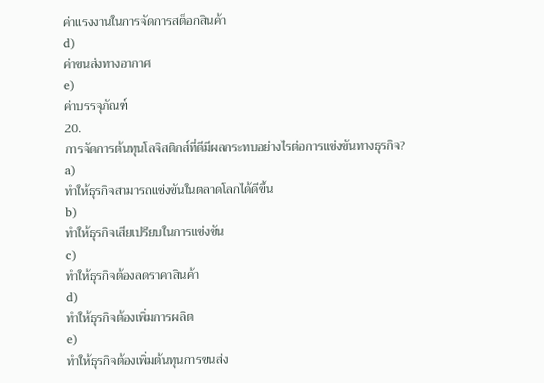ค่าแรงงานในการจัดการสต็อกสินค้า
d)
ค่าขนส่งทางอากาศ
e)
ค่าบรรจุภัณฑ์
20.
การจัดการต้นทุนโลจิสติกส์ที่ดีมีผลกระทบอย่างไรต่อการแข่งขันทางธุรกิจ?
a)
ทำให้ธุรกิจสามารถแข่งขันในตลาดโลกได้ดีขึ้น
b)
ทำให้ธุรกิจเสียเปรียบในการแข่งขัน
c)
ทำให้ธุรกิจต้องลดราคาสินค้า
d)
ทำให้ธุรกิจต้องเพิ่มการผลิต
e)
ทำให้ธุรกิจต้องเพิ่มต้นทุนการขนส่ง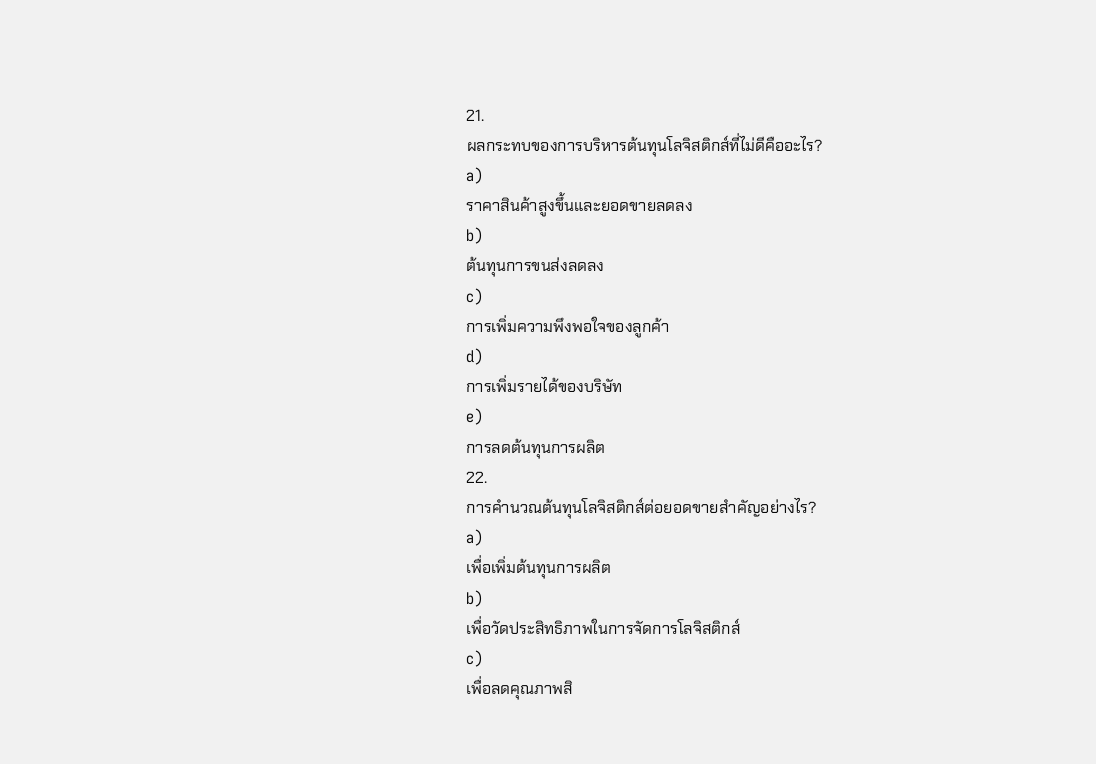21.
ผลกระทบของการบริหารต้นทุนโลจิสติกส์ที่ไม่ดีคืออะไร?
a)
ราคาสินค้าสูงขึ้นและยอดขายลดลง
b)
ต้นทุนการขนส่งลดลง
c)
การเพิ่มความพึงพอใจของลูกค้า
d)
การเพิ่มรายได้ของบริษัท
e)
การลดต้นทุนการผลิต
22.
การคำนวณต้นทุนโลจิสติกส์ต่อยอดขายสำคัญอย่างไร?
a)
เพื่อเพิ่มต้นทุนการผลิต
b)
เพื่อวัดประสิทธิภาพในการจัดการโลจิสติกส์
c)
เพื่อลดคุณภาพสิ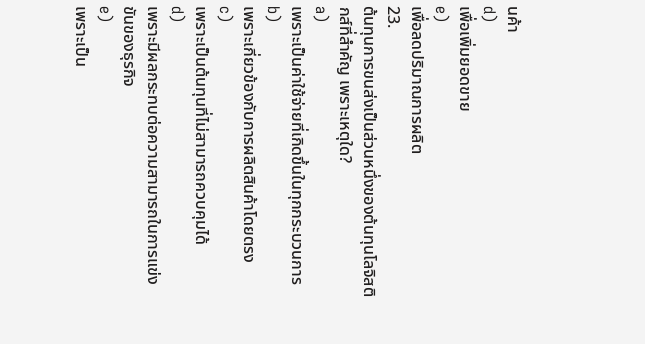นค้า
d)
เพื่อเพิ่มยอดขาย
e)
เพื่อลดปริมาณการผลิต
23.
ต้นทุนการขนส่งเป็นส่วนหนึ่งของต้นทุนโลจิสติกส์ที่สำคัญ เพราะเหตุใด?
a)
เพราะเป็นค่าใช้จ่ายที่เกิดขึ้นในทุกกระบวนการ
b)
เพราะเกี่ยวข้องกับการผลิตสินค้าโดยตรง
c)
เพราะเป็นต้นทุนที่ไม่สามารถควบคุมได้
d)
เพราะมีผลกระทบต่อความสามารถในการแข่งขันของธุรกิจ
e)
เพราะเป็น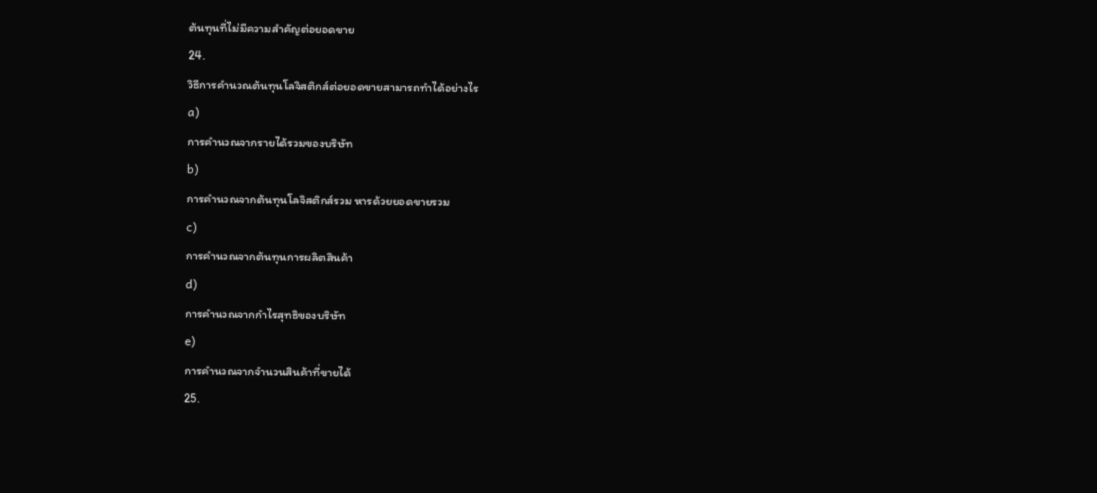ต้นทุนที่ไม่มีความสำคัญต่อยอดขาย
24.
วิธีการคำนวณต้นทุนโลจิสติกส์ต่อยอดขายสามารถทำได้อย่างไร
a)
การคำนวณจากรายได้รวมของบริษัท
b)
การคำนวณจากต้นทุนโลจิสติกส์รวม หารด้วยยอดขายรวม
c)
การคำนวณจากต้นทุนการผลิตสินค้า
d)
การคำนวณจากกำไรสุทธิของบริษัท
e)
การคำนวณจากจำนวนสินค้าที่ขายได้
25.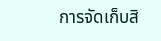การจัดเก็บสิ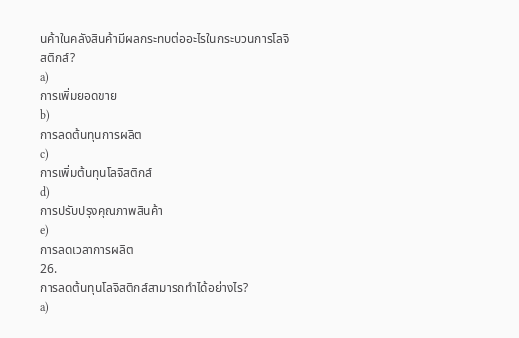นค้าในคลังสินค้ามีผลกระทบต่ออะไรในกระบวนการโลจิสติกส์?
a)
การเพิ่มยอดขาย
b)
การลดต้นทุนการผลิต
c)
การเพิ่มต้นทุนโลจิสติกส์
d)
การปรับปรุงคุณภาพสินค้า
e)
การลดเวลาการผลิต
26.
การลดต้นทุนโลจิสติกส์สามารถทำได้อย่างไร?
a)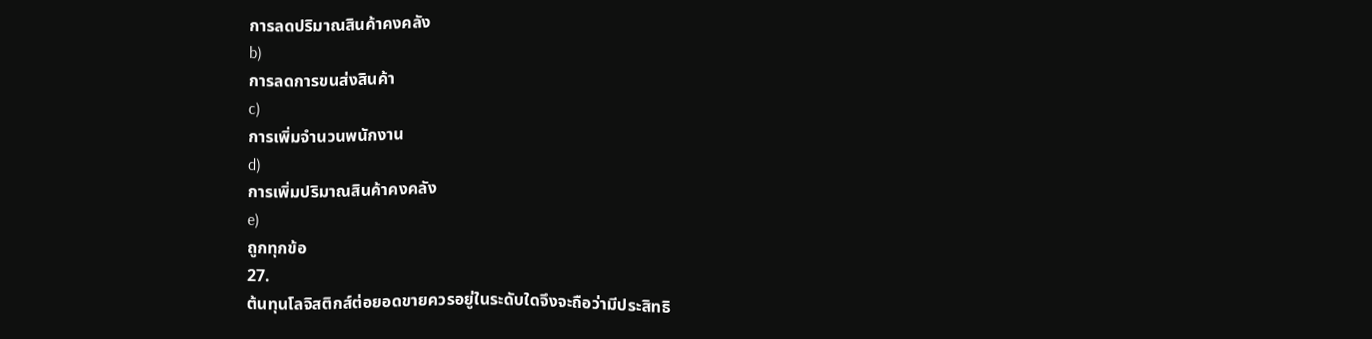การลดปริมาณสินค้าคงคลัง
b)
การลดการขนส่งสินค้า
c)
การเพิ่มจำนวนพนักงาน
d)
การเพิ่มปริมาณสินค้าคงคลัง
e)
ถูกทุกข้อ
27.
ต้นทุนโลจิสติกส์ต่อยอดขายควรอยู่ในระดับใดจึงจะถือว่ามีประสิทธิ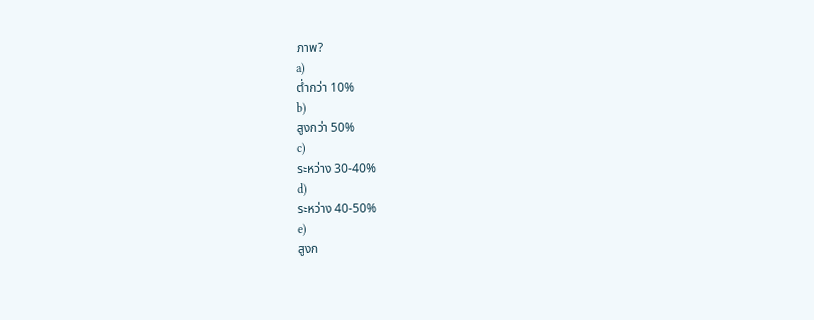ภาพ?
a)
ต่ำกว่า 10%
b)
สูงกว่า 50%
c)
ระหว่าง 30-40%
d)
ระหว่าง 40-50%
e)
สูงก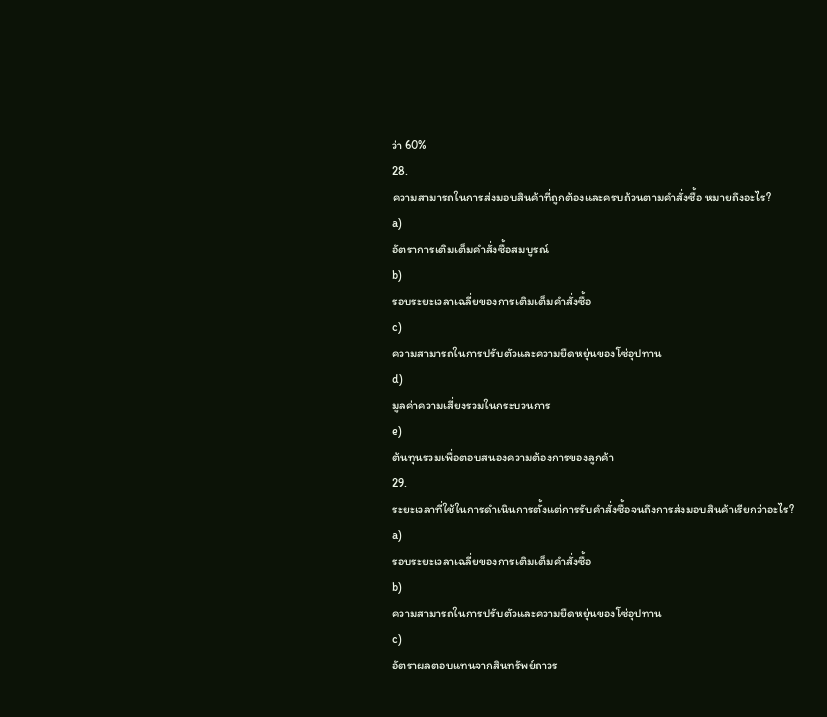ว่า 60%
28.
ความสามารถในการส่งมอบสินค้าที่ถูกต้องและครบถ้วนตามคำสั่งซื้อ หมายถึงอะไร?
a)
อัตราการเติมเต็มคำสั่งซื้อสมบูรณ์
b)
รอบระยะเวลาเฉลี่ยของการเติมเต็มคำสั่งซื้อ
c)
ความสามารถในการปรับตัวและความยืดหยุ่นของโซ่อุปทาน
d)
มูลค่าความเสี่ยงรวมในกระบวนการ
e)
ต้นทุนรวมเพื่อตอบสนองความต้องการของลูกค้า
29.
ระยะเวลาที่ใช้ในการดำเนินการตั้งแต่การรับคำสั่งซื้อจนถึงการส่งมอบสินค้าเรียกว่าอะไร?
a)
รอบระยะเวลาเฉลี่ยของการเติมเต็มคำสั่งซื้อ
b)
ความสามารถในการปรับตัวและความยืดหยุ่นของโซ่อุปทาน
c)
อัตราผลตอบแทนจากสินทรัพย์ถาวร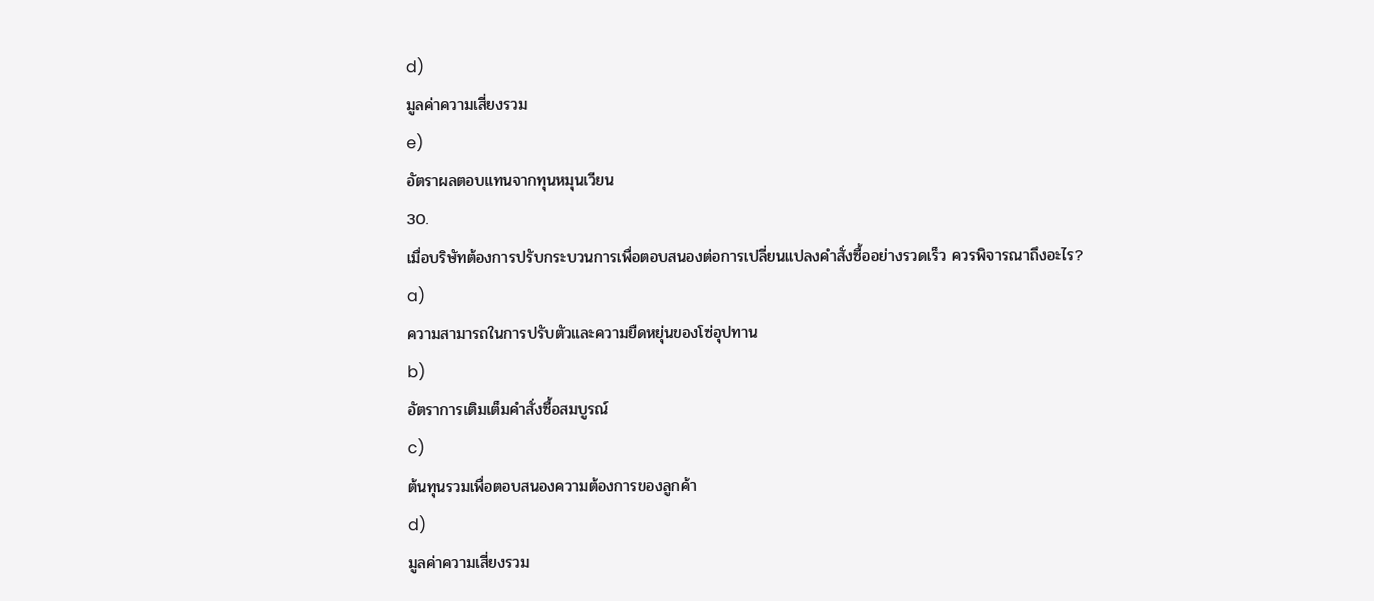d)
มูลค่าความเสี่ยงรวม
e)
อัตราผลตอบแทนจากทุนหมุนเวียน
30.
เมื่อบริษัทต้องการปรับกระบวนการเพื่อตอบสนองต่อการเปลี่ยนแปลงคำสั่งซื้ออย่างรวดเร็ว ควรพิจารณาถึงอะไร?
a)
ความสามารถในการปรับตัวและความยืดหยุ่นของโซ่อุปทาน
b)
อัตราการเติมเต็มคำสั่งซื้อสมบูรณ์
c)
ต้นทุนรวมเพื่อตอบสนองความต้องการของลูกค้า
d)
มูลค่าความเสี่ยงรวม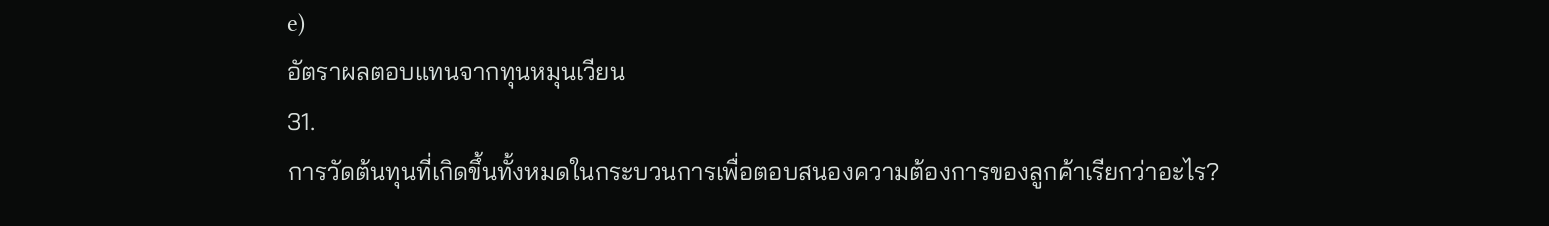e)
อัตราผลตอบแทนจากทุนหมุนเวียน
31.
การวัดต้นทุนที่เกิดขึ้นทั้งหมดในกระบวนการเพื่อตอบสนองความต้องการของลูกค้าเรียกว่าอะไร?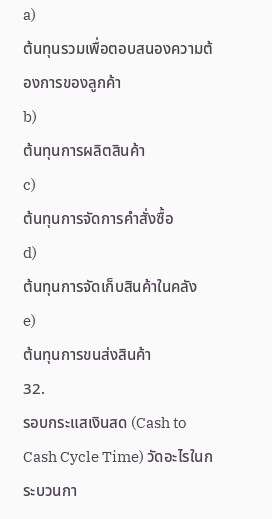a)
ต้นทุนรวมเพื่อตอบสนองความต้องการของลูกค้า
b)
ต้นทุนการผลิตสินค้า
c)
ต้นทุนการจัดการคำสั่งซื้อ
d)
ต้นทุนการจัดเก็บสินค้าในคลัง
e)
ต้นทุนการขนส่งสินค้า
32.
รอบกระแสเงินสด (Cash to Cash Cycle Time) วัดอะไรในกระบวนกา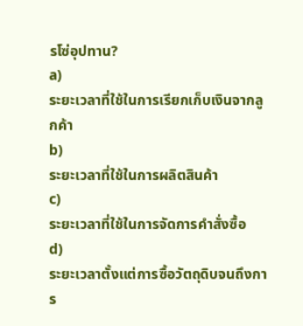รโซ่อุปทาน?
a)
ระยะเวลาที่ใช้ในการเรียกเก็บเงินจากลูกค้า
b)
ระยะเวลาที่ใช้ในการผลิตสินค้า
c)
ระยะเวลาที่ใช้ในการจัดการคำสั่งซื้อ
d)
ระยะเวลาตั้งแต่การซื้อวัตถุดิบจนถึงการ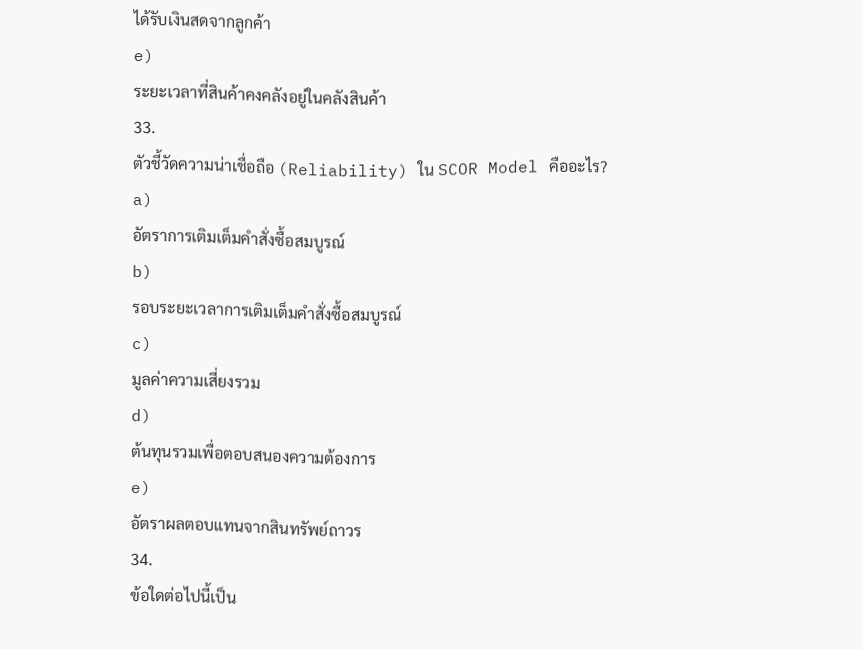ได้รับเงินสดจากลูกค้า
e)
ระยะเวลาที่สินค้าคงคลังอยู่ในคลังสินค้า
33.
ตัวชี้วัดความน่าเชื่อถือ (Reliability) ใน SCOR Model คืออะไร?
a)
อัตราการเติมเต็มคำสั่งซื้อสมบูรณ์
b)
รอบระยะเวลาการเติมเต็มคำสั่งซื้อสมบูรณ์
c)
มูลค่าความเสี่ยงรวม
d)
ต้นทุนรวมเพื่อตอบสนองความต้องการ
e)
อัตราผลตอบแทนจากสินทรัพย์ถาวร
34.
ข้อใดต่อไปนี้เป็น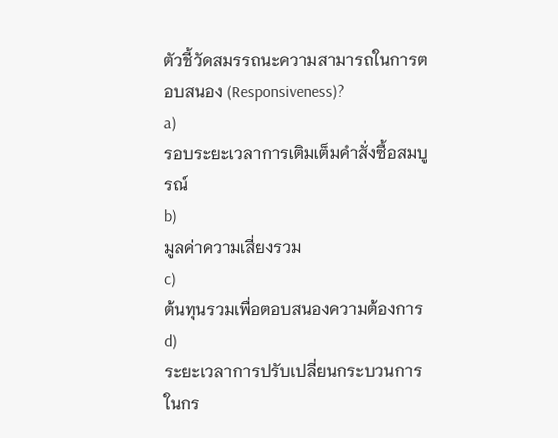ตัวชี้วัดสมรรถนะความสามารถในการตอบสนอง (Responsiveness)?
a)
รอบระยะเวลาการเติมเต็มคำสั่งซื้อสมบูรณ์
b)
มูลค่าความเสี่ยงรวม
c)
ต้นทุนรวมเพื่อตอบสนองความต้องการ
d)
ระยะเวลาการปรับเปลี่ยนกระบวนการในกร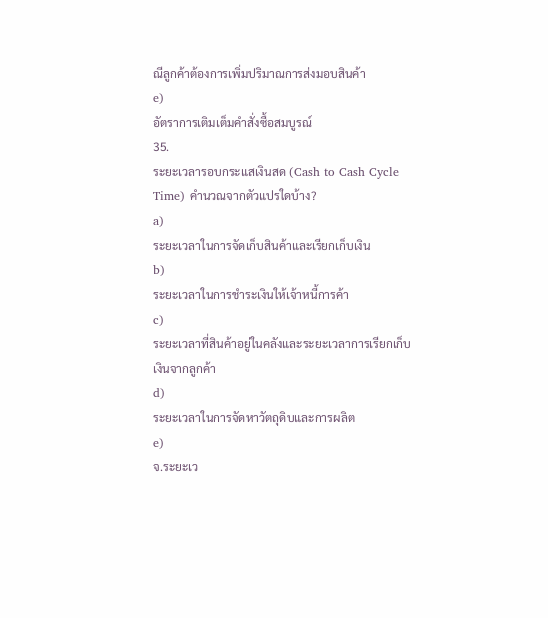ณีลูกค้าต้องการเพิ่มปริมาณการส่งมอบสินค้า
e)
อัตราการเติมเต็มคำสั่งซื้อสมบูรณ์
35.
ระยะเวลารอบกระแสเงินสด (Cash to Cash Cycle Time) คำนวณจากตัวแปรใดบ้าง?
a)
ระยะเวลาในการจัดเก็บสินค้าและเรียกเก็บเงิน
b)
ระยะเวลาในการชำระเงินให้เจ้าหนี้การค้า
c)
ระยะเวลาที่สินค้าอยู่ในคลังและระยะเวลาการเรียกเก็บเงินจากลูกค้า
d)
ระยะเวลาในการจัดหาวัตถุดิบและการผลิต
e)
จ.ระยะเว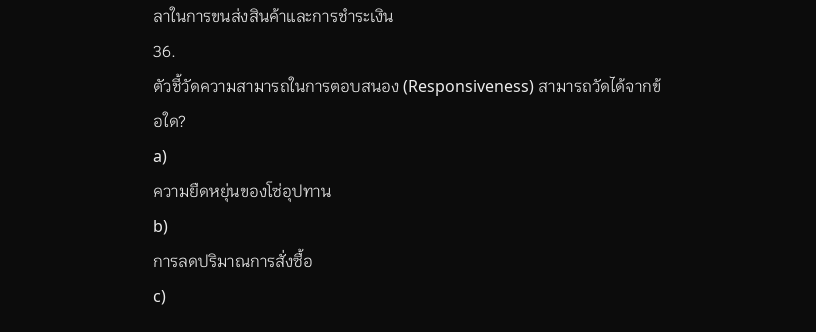ลาในการขนส่งสินค้าและการชำระเงิน
36.
ตัวชี้วัดความสามารถในการตอบสนอง (Responsiveness) สามารถวัดได้จากข้อใด?
a)
ความยืดหยุ่นของโซ่อุปทาน
b)
การลดปริมาณการสั่งซื้อ
c)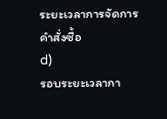ระยะเวลาการจัดการคำสั่งซื้อ
d)
รอบระยะเวลากา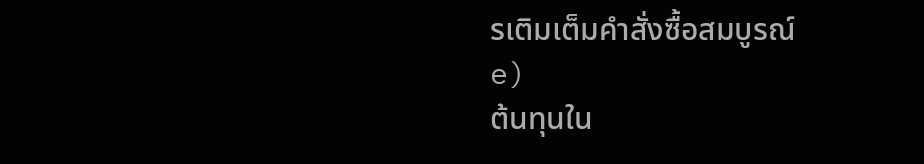รเติมเต็มคำสั่งซื้อสมบูรณ์
e)
ต้นทุนใน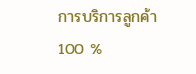การบริการลูกค้า
100 %